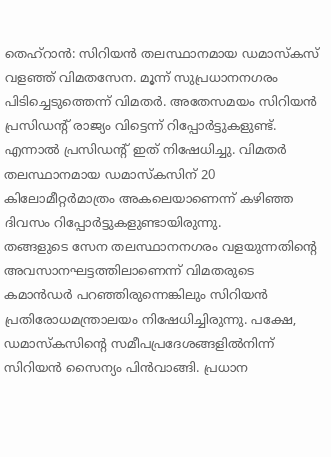തെഹ്റാൻ: സിറിയൻ തലസ്ഥാനമായ ഡമാസ്കസ് വളഞ്ഞ് വിമതസേന. മൂന്ന് സുപ്രധാനനഗരം പിടിച്ചെടുത്തെന്ന് വിമതർ. അതേസമയം സിറിയൻ പ്രസിഡന്റ് രാജ്യം വിട്ടെന്ന് റിപ്പോർട്ടുകളുണ്ട്. എന്നാൽ പ്രസിഡന്റ് ഇത് നിഷേധിച്ചു. വിമതർ തലസ്ഥാനമായ ഡമാസ്കസിന് 20 കിലോമീറ്റർമാത്രം അകലെയാണെന്ന് കഴിഞ്ഞ ദിവസം റിപ്പോർട്ടുകളുണ്ടായിരുന്നു.
തങ്ങളുടെ സേന തലസ്ഥാനനഗരം വളയുന്നതിന്റെ അവസാനഘട്ടത്തിലാണെന്ന് വിമതരുടെ കമാൻഡർ പറഞ്ഞിരുന്നെങ്കിലും സിറിയൻ പ്രതിരോധമന്ത്രാലയം നിഷേധിച്ചിരുന്നു. പക്ഷേ, ഡമാസ്കസിന്റെ സമീപപ്രദേശങ്ങളിൽനിന്ന് സിറിയൻ സൈന്യം പിൻവാങ്ങി. പ്രധാന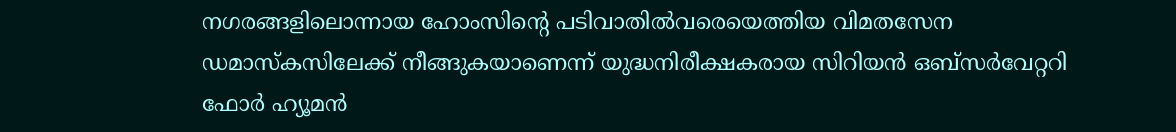നഗരങ്ങളിലൊന്നായ ഹോംസിന്റെ പടിവാതിൽവരെയെത്തിയ വിമതസേന ഡമാസ്കസിലേക്ക് നീങ്ങുകയാണെന്ന് യുദ്ധനിരീക്ഷകരായ സിറിയൻ ഒബ്സർവേറ്ററി ഫോർ ഹ്യൂമൻ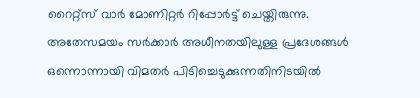റൈറ്റ്സ് വാർ മോണിറ്റർ റിപ്പോർട്ട് ചെയ്തിരുന്നു.
അതേസമയം സർക്കാർ അധീനതയിലുള്ള പ്രദേശങ്ങൾ ഒന്നൊന്നായി വിമതർ പിടിച്ചെടുക്കുന്നതിനിടയിൽ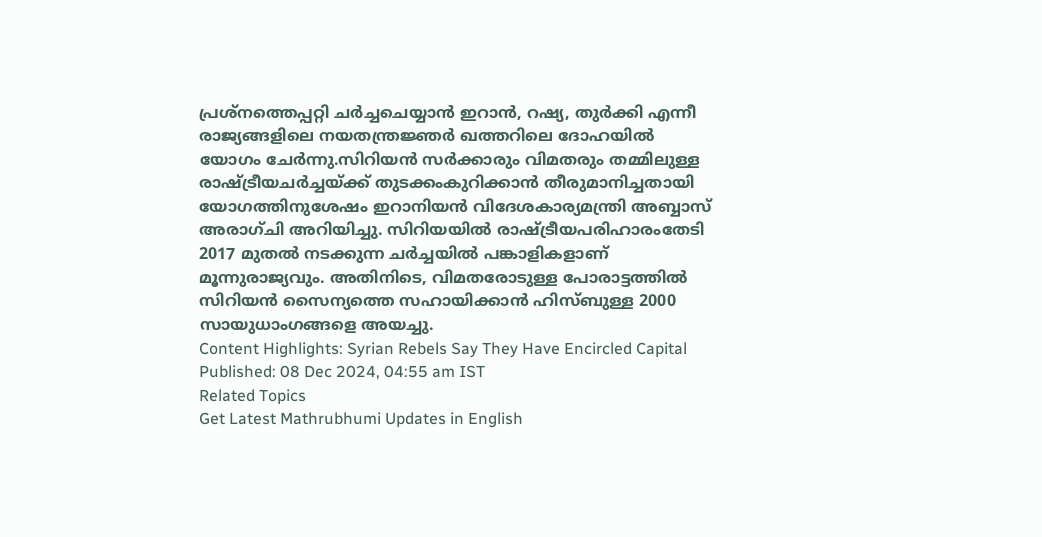പ്രശ്നത്തെപ്പറ്റി ചർച്ചചെയ്യാൻ ഇറാൻ, റഷ്യ, തുർക്കി എന്നീ രാജ്യങ്ങളിലെ നയതന്ത്രജ്ഞർ ഖത്തറിലെ ദോഹയിൽ യോഗം ചേർന്നു.സിറിയൻ സർക്കാരും വിമതരും തമ്മിലുള്ള രാഷ്ട്രീയചർച്ചയ്ക്ക് തുടക്കംകുറിക്കാൻ തീരുമാനിച്ചതായി യോഗത്തിനുശേഷം ഇറാനിയൻ വിദേശകാര്യമന്ത്രി അബ്ബാസ് അരാഗ്ചി അറിയിച്ചു. സിറിയയിൽ രാഷ്ട്രീയപരിഹാരംതേടി 2017 മുതൽ നടക്കുന്ന ചർച്ചയിൽ പങ്കാളികളാണ് മൂന്നുരാജ്യവും. അതിനിടെ, വിമതരോടുള്ള പോരാട്ടത്തിൽ സിറിയൻ സൈന്യത്തെ സഹായിക്കാൻ ഹിസ്ബുള്ള 2000 സായുധാംഗങ്ങളെ അയച്ചു.
Content Highlights: Syrian Rebels Say They Have Encircled Capital
Published: 08 Dec 2024, 04:55 am IST
Related Topics
Get Latest Mathrubhumi Updates in English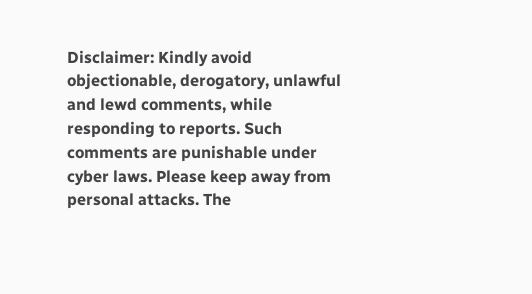Disclaimer: Kindly avoid objectionable, derogatory, unlawful and lewd comments, while responding to reports. Such comments are punishable under cyber laws. Please keep away from personal attacks. The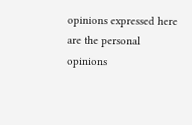opinions expressed here are the personal opinions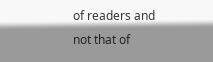of readers and not that of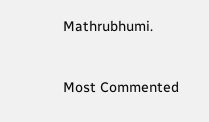Mathrubhumi.



Most Commented